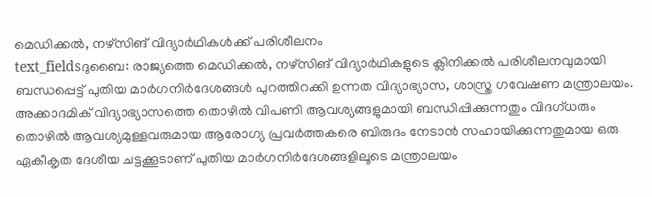മെഡിക്കൽ, നഴ്സിങ് വിദ്യാർഥികൾക്ക് പരിശീലനം
text_fieldsദുബൈ: രാജ്യത്തെ മെഡിക്കൽ, നഴ്സിങ് വിദ്യാർഥികളുടെ ക്ലിനിക്കൽ പരിശീലനവുമായി ബന്ധപ്പെട്ട് പുതിയ മാർഗനിർദേശങ്ങൾ പുറത്തിറക്കി ഉന്നത വിദ്യാഭ്യാസ, ശാസ്ത്ര ഗവേഷണ മന്ത്രാലയം. അക്കാദമിക് വിദ്യാഭ്യാസത്തെ തൊഴിൽ വിപണി ആവശ്യങ്ങളുമായി ബന്ധിപ്പിക്കുന്നതും വിദഗ്ധരും തൊഴിൽ ആവശ്യമുള്ളവരുമായ ആരോഗ്യ പ്രവർത്തകരെ ബിരുദം നേടാൻ സഹായിക്കുന്നതുമായ ഒരു ഏകീകൃത ദേശീയ ചട്ടക്കൂടാണ് പുതിയ മാർഗനിർദേശങ്ങളിലൂടെ മന്ത്രാലയം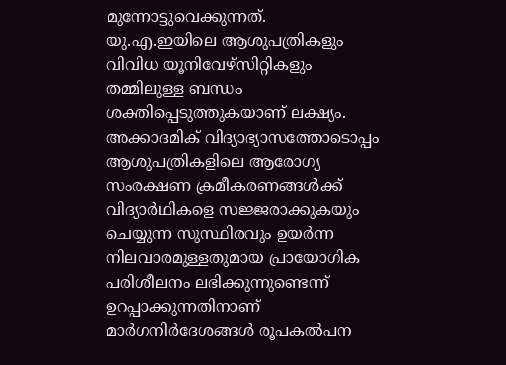മുന്നോട്ടുവെക്കുന്നത്.
യു.എ.ഇയിലെ ആശുപത്രികളും വിവിധ യൂനിവേഴ്സിറ്റികളും തമ്മിലുള്ള ബന്ധം ശക്തിപ്പെടുത്തുകയാണ് ലക്ഷ്യം.
അക്കാദമിക് വിദ്യാഭ്യാസത്തോടൊപ്പം ആശുപത്രികളിലെ ആരോഗ്യ സംരക്ഷണ ക്രമീകരണങ്ങൾക്ക് വിദ്യാർഥികളെ സജ്ജരാക്കുകയും ചെയ്യുന്ന സുസ്ഥിരവും ഉയർന്ന നിലവാരമുള്ളതുമായ പ്രായോഗിക പരിശീലനം ലഭിക്കുന്നുണ്ടെന്ന് ഉറപ്പാക്കുന്നതിനാണ് മാർഗനിർദേശങ്ങൾ രൂപകൽപന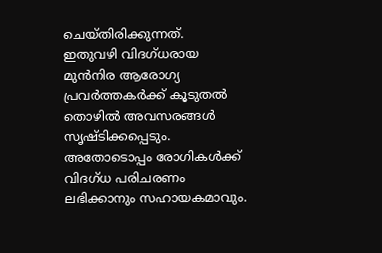ചെയ്തിരിക്കുന്നത്.
ഇതുവഴി വിദഗ്ധരായ മുൻനിര ആരോഗ്യ പ്രവർത്തകർക്ക് കൂടുതൽ തൊഴിൽ അവസരങ്ങൾ സൃഷ്ടിക്കപ്പെടും. അതോടൊപ്പം രോഗികൾക്ക് വിദഗ്ധ പരിചരണം ലഭിക്കാനും സഹായകമാവും.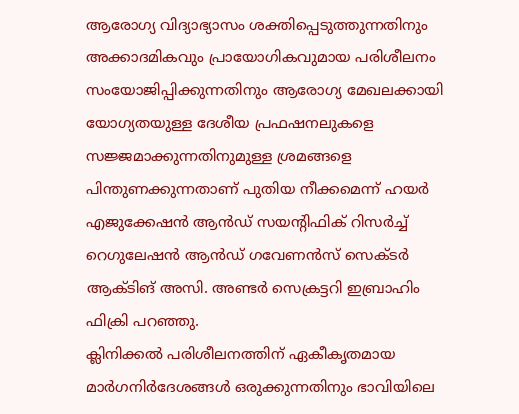ആരോഗ്യ വിദ്യാഭ്യാസം ശക്തിപ്പെടുത്തുന്നതിനും അക്കാദമികവും പ്രായോഗികവുമായ പരിശീലനം സംയോജിപ്പിക്കുന്നതിനും ആരോഗ്യ മേഖലക്കായി യോഗ്യതയുള്ള ദേശീയ പ്രഫഷനലുകളെ സജ്ജമാക്കുന്നതിനുമുള്ള ശ്രമങ്ങളെ പിന്തുണക്കുന്നതാണ് പുതിയ നീക്കമെന്ന് ഹയർ എജുക്കേഷൻ ആൻഡ് സയന്റിഫിക് റിസർച്ച് റെഗുലേഷൻ ആൻഡ് ഗവേണൻസ് സെക്ടർ ആക്ടിങ് അസി. അണ്ടർ സെക്രട്ടറി ഇബ്രാഹിം ഫിക്രി പറഞ്ഞു.
ക്ലിനിക്കൽ പരിശീലനത്തിന് ഏകീകൃതമായ മാർഗനിർദേശങ്ങൾ ഒരുക്കുന്നതിനും ഭാവിയിലെ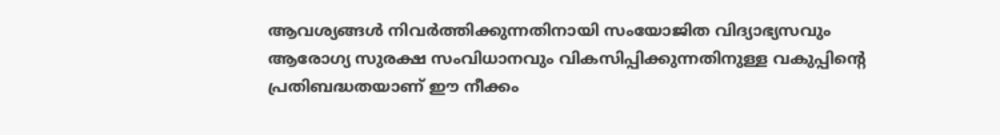ആവശ്യങ്ങൾ നിവർത്തിക്കുന്നതിനായി സംയോജിത വിദ്യാഭ്യസവും ആരോഗ്യ സുരക്ഷ സംവിധാനവും വികസിപ്പിക്കുന്നതിനുള്ള വകുപ്പിന്റെ പ്രതിബദ്ധതയാണ് ഈ നീക്കം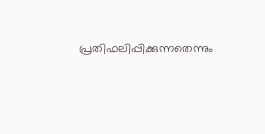പ്രതിഫലിപ്പിക്കുന്നതെന്നും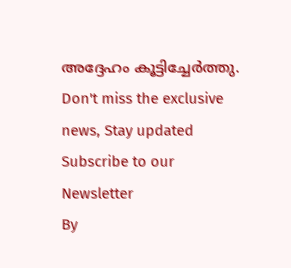അദ്ദേഹം കൂട്ടിച്ചേർത്തു.
Don't miss the exclusive news, Stay updated
Subscribe to our Newsletter
By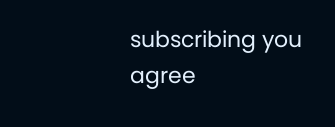subscribing you agree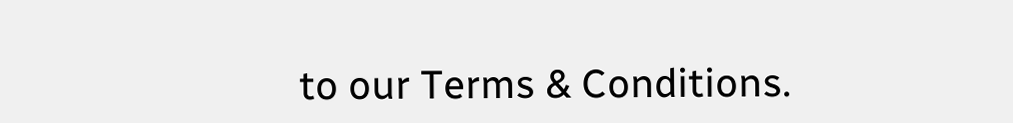to our Terms & Conditions.